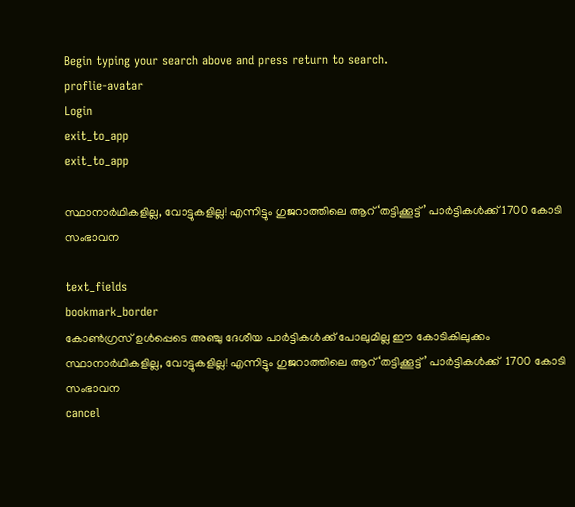Begin typing your search above and press return to search.
proflie-avatar
Login
exit_to_app
exit_to_app

സ്ഥാനാർഥികളില്ല, വോട്ടുകളില്ല! എന്നിട്ടും ഗുജറാത്തിലെ ആറ് ‘തട്ടിക്കൂട്ട്’ പാർട്ടികൾക്ക് 1700 കോടി സംഭാവന

text_fields
bookmark_border
കോൺഗ്രസ് ഉൾപ്പെടെ അഞ്ചു ദേശീയ പാർട്ടികൾക്ക് പോലുമില്ല ഈ കോടികിലുക്കം
സ്ഥാനാർഥികളില്ല, വോട്ടുകളില്ല! എന്നിട്ടും ഗുജറാത്തിലെ ആറ് ‘തട്ടിക്കൂട്ട്’ പാർട്ടികൾക്ക്  1700 കോടി സംഭാവന
cancel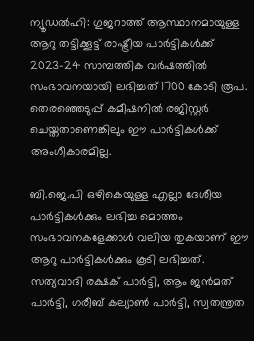ന്യൂഡൽഹി: ഗുജറാത്ത് ആസ്ഥാനമായുള്ള ആറു തട്ടിക്കൂട്ട് രാഷ്ട്രീയ പാർട്ടികൾക്ക് 2023-24 സാമ്പത്തിക വർഷത്തിൽ സംഭാവനയായി ലഭിച്ചത് 1700 കോടി രൂപ. തെരഞ്ഞെടുപ്പ് കമീഷനിൽ രജിസ്റ്റർ ചെയ്തതാണെങ്കിലും ഈ പാർട്ടികൾക്ക് അംഗീകാരമില്ല.

ബി.ജെ.പി ഒഴികെയുള്ള എല്ലാ ദേശീയ പാർട്ടികൾക്കും ലഭിച്ച മൊത്തം സംഭാവനകളേക്കാൾ വലിയ തുകയാണ് ഈ ആറു പാർട്ടികൾക്കും കൂടി ലഭിച്ചത്. സത്യവാദി രക്ഷക് പാർട്ടി, ആം ജൻമത് പാർട്ടി, ഗരീബ് കല്യാൺ പാർട്ടി, സ്വതന്ത്രത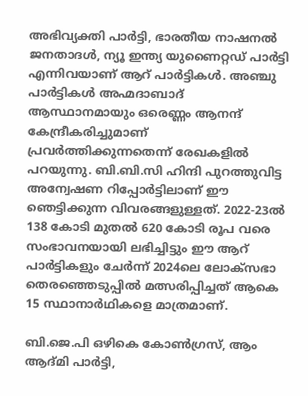അഭിവ്യക്തി പാർട്ടി, ഭാരതീയ നാഷനൽ ജനതാദൾ, ന്യൂ ഇന്ത്യ യുണൈറ്റഡ് പാർട്ടി എന്നിവയാണ് ആറ് പാർട്ടികൾ. അഞ്ചു പാർട്ടികൾ അഹ്മദാബാദ് ആസ്ഥാനമായും ഒരെണ്ണം ആനന്ദ് കേന്ദ്രീകരിച്ചുമാണ് പ്രവർത്തിക്കുന്നതെന്ന് രേഖകളിൽ പറയുന്നു. ബി.ബി.സി ഹിന്ദി പുറത്തുവിട്ട അന്വേഷണ റിപ്പോർട്ടിലാണ് ഈ ഞെട്ടിക്കുന്ന വിവരങ്ങളുള്ളത്. 2022-23ൽ 138 കോടി മുതൽ 620 കോടി രൂപ വരെ സംഭാവനയായി ലഭിച്ചിട്ടും ഈ ആറ് പാർട്ടികളും ചേർന്ന് 2024ലെ ലോക്‌സഭാ തെരഞ്ഞെടുപ്പിൽ മത്സരിപ്പിച്ചത് ആകെ 15 സ്ഥാനാർഥികളെ മാത്രമാണ്.

ബി.ജെ.പി ഒഴികെ കോൺഗ്രസ്, ആം ആദ്മി പാർട്ടി,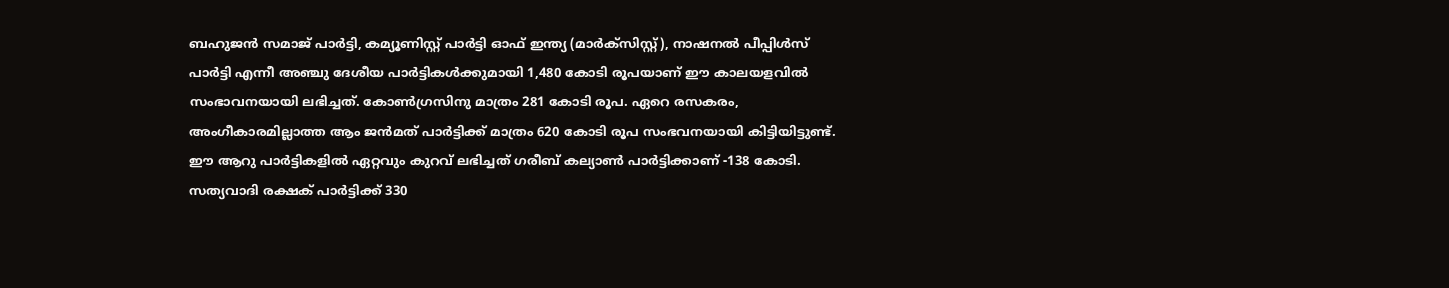ബഹുജൻ സമാജ് പാർട്ടി, കമ്യൂണിസ്റ്റ് പാർട്ടി ഓഫ് ഇന്ത്യ (മാർക്സിസ്റ്റ്), നാഷനൽ പീപ്പിൾസ് പാർട്ടി എന്നീ അഞ്ചു ദേശീയ പാർട്ടികൾക്കുമായി 1,480 കോടി രൂപയാണ് ഈ കാലയളവിൽ സംഭാവനയായി ലഭിച്ചത്. കോൺഗ്രസിനു മാത്രം 281 കോടി രൂപ. ഏറെ രസകരം, അംഗീകാരമില്ലാത്ത ആം ജൻമത് പാർട്ടിക്ക് മാത്രം 620 കോടി രൂപ സംഭവനയായി കിട്ടിയിട്ടുണ്ട്. ഈ ആറു പാർട്ടികളിൽ ഏറ്റവും കുറവ് ലഭിച്ചത് ഗരീബ് കല്യാൺ പാർട്ടിക്കാണ് -138 കോടി. സത്യവാദി രക്ഷക് പാർട്ടിക്ക് 330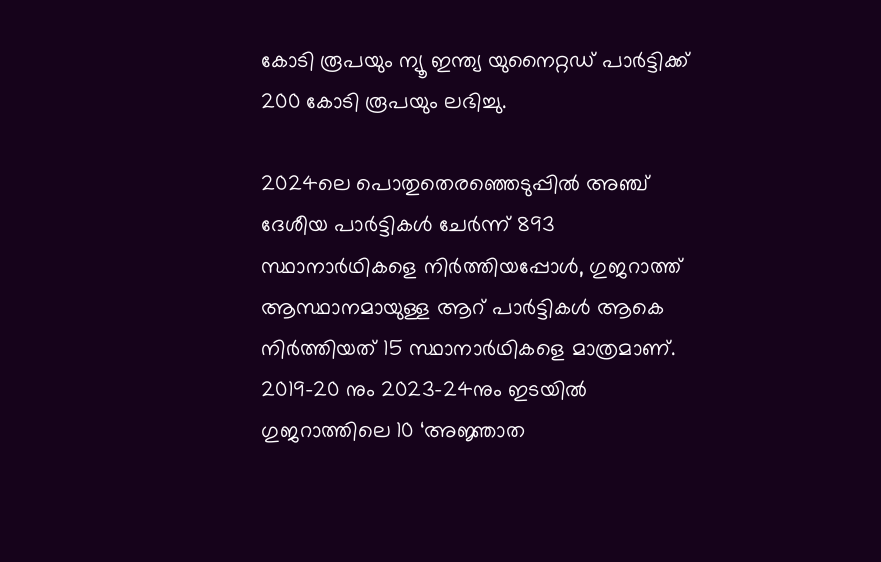കോടി രൂപയും ന്യൂ ഇന്ത്യ യുനൈറ്റഡ് പാർട്ടിക്ക് 200 കോടി രൂപയും ലഭിച്ചു.

2024ലെ പൊതുതെരഞ്ഞെടുപ്പിൽ അഞ്ച് ദേശീയ പാർട്ടികൾ ചേർന്ന് 893 സ്ഥാനാർഥികളെ നിർത്തിയപ്പോൾ, ഗുജറാത്ത് ആസ്ഥാനമായുള്ള ആറ് പാർട്ടികൾ ആകെ നിർത്തിയത് 15 സ്ഥാനാർഥികളെ മാത്രമാണ്. 2019-20 നും 2023-24നും ഇടയിൽ ഗുജറാത്തിലെ 10 ‘അജ്ഞാത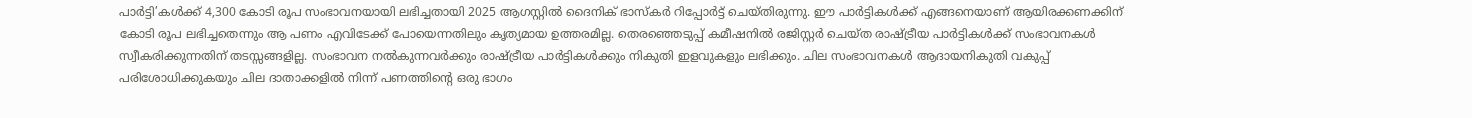പാർട്ടി’കൾക്ക് 4,300 കോടി രൂപ സംഭാവനയായി ലഭിച്ചതായി 2025 ആഗസ്റ്റിൽ ദൈനിക് ഭാസ്‌കർ റിപ്പോർട്ട് ചെയ്തിരുന്നു. ഈ പാർട്ടികൾക്ക് എങ്ങനെയാണ് ആയിരക്കണക്കിന് കോടി രൂപ ലഭിച്ചതെന്നും ആ പണം എവിടേക്ക് പോയെന്നതിലും കൃത്യമായ ഉത്തരമില്ല. തെരഞ്ഞെടുപ്പ് കമീഷനിൽ രജിസ്റ്റർ ചെയ്ത രാഷ്ട്രീയ പാർട്ടികൾക്ക് സംഭാവനകൾ സ്വീകരിക്കുന്നതിന് തടസ്സങ്ങളില്ല. സംഭാവന നൽകുന്നവർക്കും രാഷ്ട്രീയ പാർട്ടികൾക്കും നികുതി ഇളവുകളും ലഭിക്കും. ചില സംഭാവനകൾ ആദായനികുതി വകുപ്പ് പരിശോധിക്കുകയും ചില ദാതാക്കളിൽ നിന്ന് പണത്തിന്റെ ഒരു ഭാഗം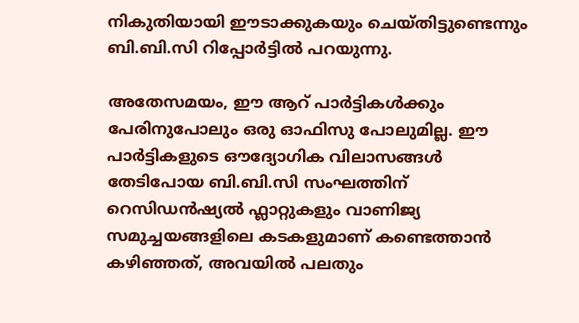നികുതിയായി ഈടാക്കുകയും ചെയ്തിട്ടുണ്ടെന്നും ബി.ബി.സി റിപ്പോർട്ടിൽ പറയുന്നു.

അതേസമയം, ഈ ആറ് പാർട്ടികൾക്കും പേരിനുപോലും ഒരു ഓഫിസു പോലുമില്ല. ഈ പാർട്ടികളുടെ ഔദ്യോഗിക വിലാസങ്ങൾ തേടിപോയ ബി.ബി.സി സംഘത്തിന് റെസിഡൻഷ്യൽ ഫ്ലാറ്റുകളും വാണിജ്യ സമുച്ചയങ്ങളിലെ കടകളുമാണ് കണ്ടെത്താൻ കഴിഞ്ഞത്, അവയിൽ പലതും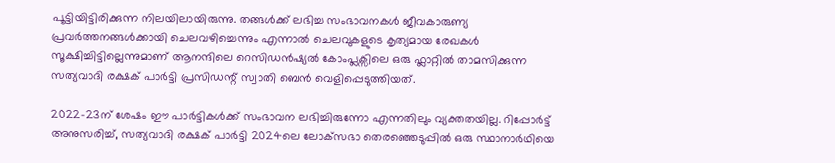പൂട്ടിയിട്ടിരിക്കുന്ന നിലയിലായിരുന്നു. തങ്ങൾക്ക് ലഭിച്ച സംഭാവനകൾ ജീവകാരുണ്യ പ്രവർത്തനങ്ങൾക്കായി ചെലവഴിച്ചെന്നും എന്നാൽ ചെലവുകളുടെ കൃത്യമായ രേഖകൾ സൂക്ഷിച്ചിട്ടില്ലെന്നുമാണ് ആനന്ദിലെ റെസിഡൻഷ്യൽ കോംപ്ലക്സിലെ ഒരു ഫ്ലാറ്റിൽ താമസിക്കുന്ന സത്യവാദി രക്ഷക് പാർട്ടി പ്രസിഡന്റ് സ്വാതി ബെൻ വെളിപ്പെടുത്തിയത്.

2022-23ന് ശേഷം ഈ പാർട്ടികൾക്ക് സംഭാവന ലഭിച്ചിരുന്നോ എന്നതിലും വ്യക്തതയില്ല. റിപ്പോർട്ട് അനുസരിച്ച്, സത്യവാദി രക്ഷക് പാർട്ടി 2024ലെ ലോക്‌സഭാ തെരഞ്ഞെടുപ്പിൽ ഒരു സ്ഥാനാർഥിയെ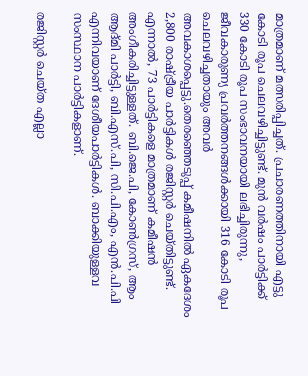മാത്രമാണ് മത്സരിപ്പിച്ചത്. പ്രചാരണത്തിനായി എട്ടു കോടി രൂപ ചെലവഴിച്ചിട്ടുണ്ട്. മുൻ വർഷം പാർട്ടിക്ക് 330 കോടി രൂപ സംഭാവനയായി ലഭിച്ചിരുന്നു, ജീവകാരുണ്യ പ്രവർത്തനങ്ങൾക്കായി 316 കോടി രൂപ ചെലവഴിച്ചതായും അവർ അവകാശപ്പെട്ടു.തെരഞ്ഞെടുപ്പ് കമീഷനിൽ ഏകദേശം 2,800 രാഷ്ട്രീയ പാർട്ടികൾ രജിസ്റ്റർ ചെയ്തിട്ടുണ്ട്. എന്നാൽ, 73 പാർട്ടികളെ മാത്രമാണ് കമീഷൻ അംഗീകരിച്ചിട്ടുള്ളത്. ബി.ജെ.പി, കോൺഗ്രസ്, ആം ആദ്മി പാർട്ടി, ബി.എസ്.പി, സി.പി.എം, എൻ.പി.പി എന്നിവയാണ് ദേശീയപാർട്ടികൾ. ബാക്കിയുള്ളവ സംസ്ഥാന പാർട്ടികളാണ്.

രജിസ്റ്റർ ചെയ്ത എല്ലാ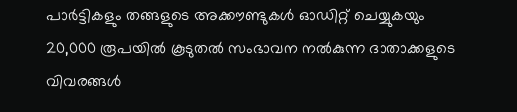പാർട്ടികളും തങ്ങളുടെ അക്കൗണ്ടുകൾ ഓഡിറ്റ് ചെയ്യുകയും 20,000 രൂപയിൽ കൂടുതൽ സംഭാവന നൽകുന്ന ദാതാക്കളുടെ വിവരങ്ങൾ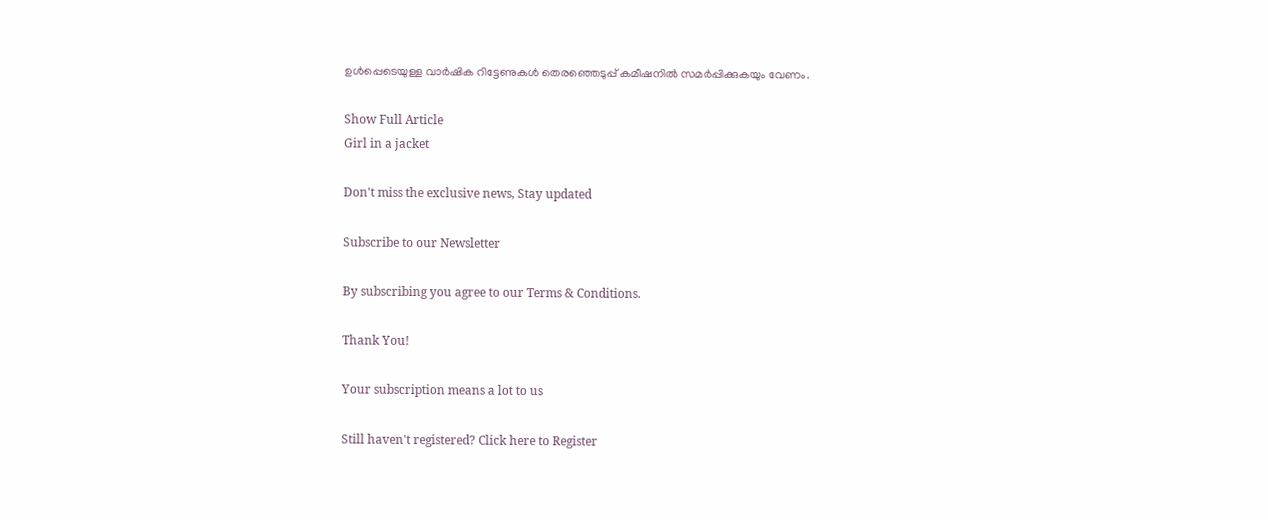ഉൾപ്പെടെയുള്ള വാർഷിക റിട്ടേണുകൾ തെരഞ്ഞെടുപ്പ് കമീഷനിൽ സമർപ്പിക്കുകയും വേണം.

Show Full Article
Girl in a jacket

Don't miss the exclusive news, Stay updated

Subscribe to our Newsletter

By subscribing you agree to our Terms & Conditions.

Thank You!

Your subscription means a lot to us

Still haven't registered? Click here to Register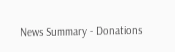News Summary - Donations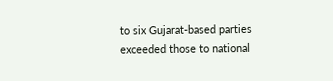to six Gujarat-based parties exceeded those to national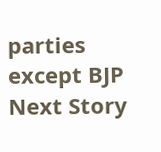parties except BJP
Next Story